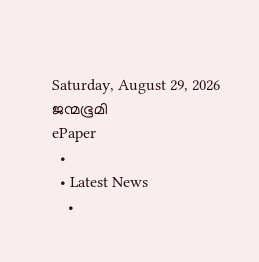Saturday, August 29, 2026
ജന്മഭൂമി
ePaper
  •
  • Latest News
    •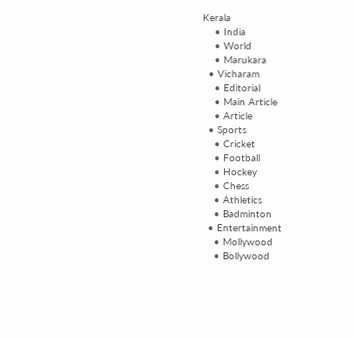Kerala
    • India
    • World
    • Marukara
  • Vicharam
    • Editorial
    • Main Article
    • Article
  • Sports
    • Cricket
    • Football
    • Hockey
    • Chess
    • Athletics
    • Badminton
  • Entertainment
    • Mollywood
    • Bollywood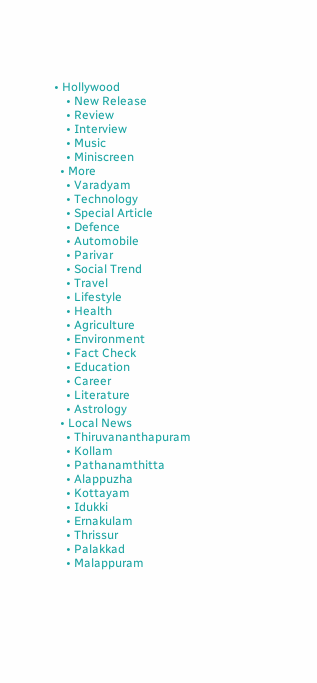• Hollywood
    • New Release
    • Review
    • Interview
    • Music
    • Miniscreen
  • More
    • Varadyam
    • Technology
    • Special Article
    • Defence
    • Automobile
    • Parivar
    • Social Trend
    • Travel
    • Lifestyle
    • Health
    • Agriculture
    • Environment
    • Fact Check
    • Education
    • Career
    • Literature
    • Astrology
  • Local News
    • Thiruvananthapuram
    • Kollam
    • Pathanamthitta
    • Alappuzha
    • Kottayam
    • Idukki
    • Ernakulam
    • Thrissur
    • Palakkad
    • Malappuram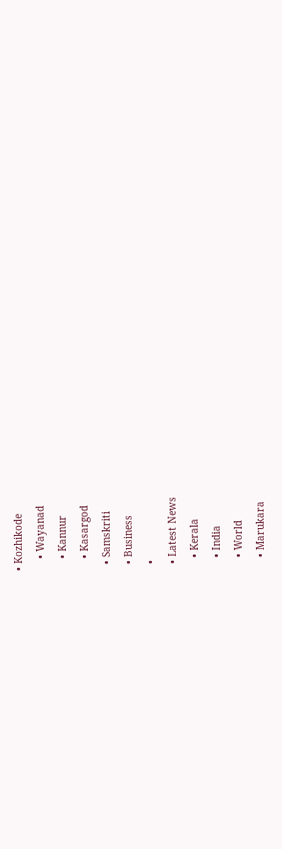• Kozhikode
    • Wayanad
    • Kannur
    • Kasargod
  • Samskriti
  • Business
  •
  • Latest News
    • Kerala
    • India
    • World
    • Marukara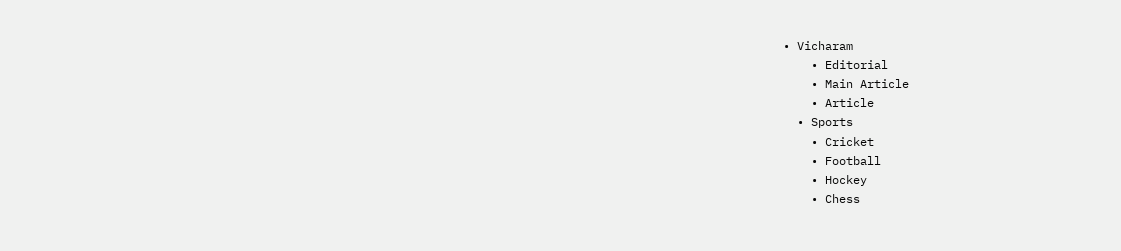• Vicharam
    • Editorial
    • Main Article
    • Article
  • Sports
    • Cricket
    • Football
    • Hockey
    • Chess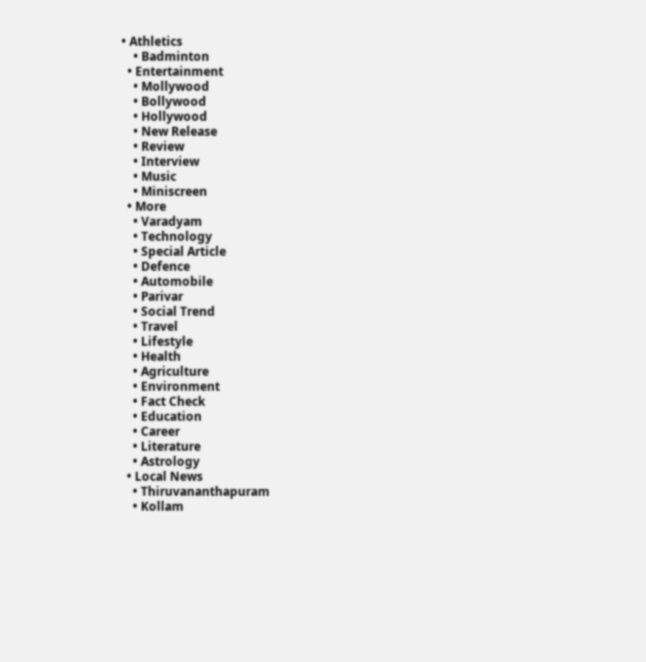• Athletics
    • Badminton
  • Entertainment
    • Mollywood
    • Bollywood
    • Hollywood
    • New Release
    • Review
    • Interview
    • Music
    • Miniscreen
  • More
    • Varadyam
    • Technology
    • Special Article
    • Defence
    • Automobile
    • Parivar
    • Social Trend
    • Travel
    • Lifestyle
    • Health
    • Agriculture
    • Environment
    • Fact Check
    • Education
    • Career
    • Literature
    • Astrology
  • Local News
    • Thiruvananthapuram
    • Kollam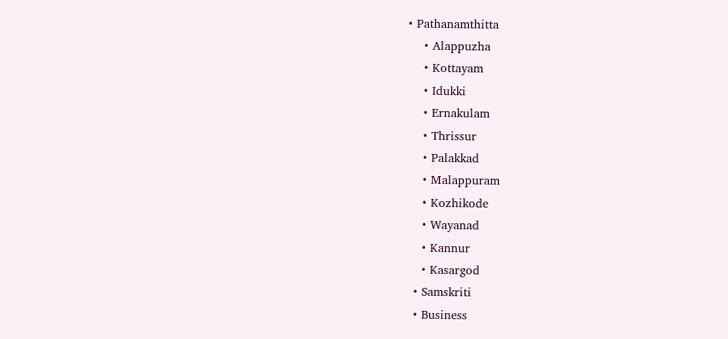• Pathanamthitta
    • Alappuzha
    • Kottayam
    • Idukki
    • Ernakulam
    • Thrissur
    • Palakkad
    • Malappuram
    • Kozhikode
    • Wayanad
    • Kannur
    • Kasargod
  • Samskriti
  • Business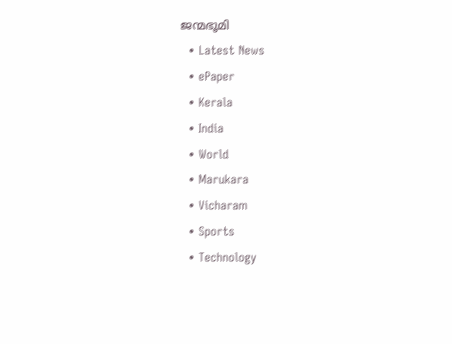ജന്മഭൂമി
  • Latest News
  • ePaper
  • Kerala
  • India
  • World
  • Marukara
  • Vicharam
  • Sports
  • Technology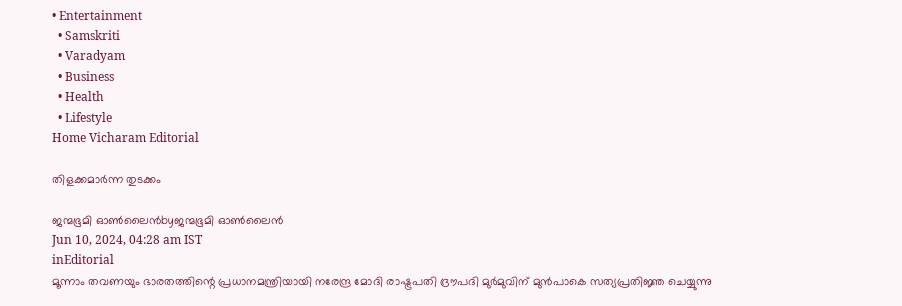• Entertainment
  • Samskriti
  • Varadyam
  • Business
  • Health
  • Lifestyle
Home Vicharam Editorial

തിളക്കമാര്‍ന്ന തുടക്കം

ജന്മഭൂമി ഓണ്‍ലൈന്‍byജന്മഭൂമി ഓണ്‍ലൈന്‍
Jun 10, 2024, 04:28 am IST
inEditorial
മൂന്നാം തവണയും ഭാരതത്തിന്റെ പ്രധാനമന്ത്രിയായി നരേന്ദ്ര മോദി രാഷ്ട്രപതി ദ്രൗപദി മുര്‍മുവിന് മുന്‍പാകെ സത്യപ്രതിജ്ഞ ചെയ്യുന്നു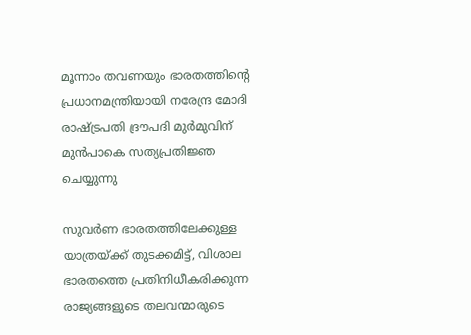മൂന്നാം തവണയും ഭാരതത്തിന്റെ പ്രധാനമന്ത്രിയായി നരേന്ദ്ര മോദി രാഷ്ട്രപതി ദ്രൗപദി മുര്‍മുവിന് മുന്‍പാകെ സത്യപ്രതിജ്ഞ ചെയ്യുന്നു

സുവര്‍ണ ഭാരതത്തിലേക്കുള്ള യാത്രയ്‌ക്ക് തുടക്കമിട്ട്, വിശാല ഭാരതത്തെ പ്രതിനിധീകരിക്കുന്ന രാജ്യങ്ങളുടെ തലവന്മാരുടെ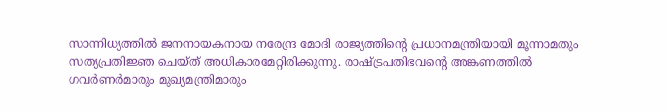സാന്നിധ്യത്തില്‍ ജനനായകനായ നരേന്ദ്ര മോദി രാജ്യത്തിന്റെ പ്രധാനമന്ത്രിയായി മൂന്നാമതും സത്യപ്രതിജ്ഞ ചെയ്ത് അധികാരമേറ്റിരിക്കുന്നു. രാഷ്‌ട്രപതിഭവന്റെ അങ്കണത്തില്‍ ഗവര്‍ണര്‍മാരും മുഖ്യമന്ത്രിമാരും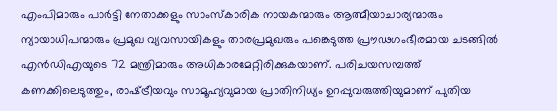എംപിമാരും പാര്‍ട്ടി നേതാക്കളും സാംസ്‌കാരിക നായകന്മാരും ആത്മീയാചാര്യന്മാരും ന്യായാധിപന്മാരും പ്രമുഖ വ്യവസായികളും താരപ്രമുഖരും പങ്കെടുത്ത പ്രൗഢഗംഭീരമായ ചടങ്ങില്‍ എന്‍ഡിഎയുടെ 72 മന്ത്രിമാരും അധികാരമേറ്റിരിക്കുകയാണ്. പരിചയസമ്പത്ത് കണക്കിലെടുത്തും, രാഷ്‌ട്രീയവും സാമൂഹ്യവുമായ പ്രാതിനിധ്യം ഉറപ്പുവരുത്തിയുമാണ് പുതിയ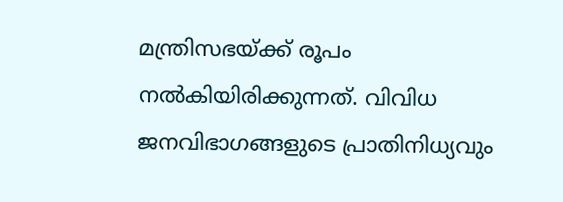മന്ത്രിസഭയ്‌ക്ക് രൂപം നല്‍കിയിരിക്കുന്നത്. വിവിധ ജനവിഭാഗങ്ങളുടെ പ്രാതിനിധ്യവും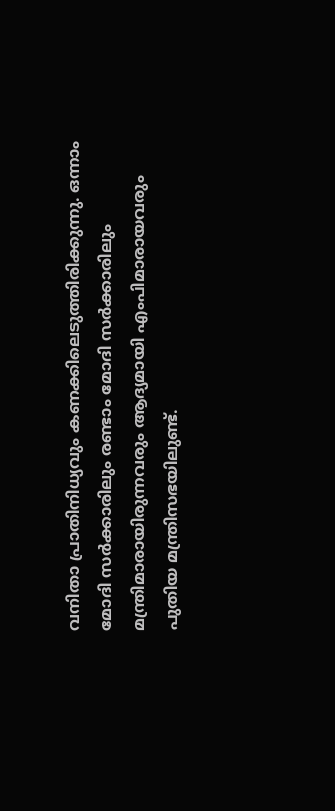വനിതാ പ്രാതിനിധ്യവും കണക്കിലെടുത്തിരിക്കുന്നു. ഒന്നാം മോദി സര്‍ക്കാരിലും രണ്ടാം മോദി സര്‍ക്കാരിലും മന്ത്രിമാരായിരുന്നവരും ആദ്യമായി എംപിമാരായവരും പുതിയ മന്ത്രിസഭയിലുണ്ട്.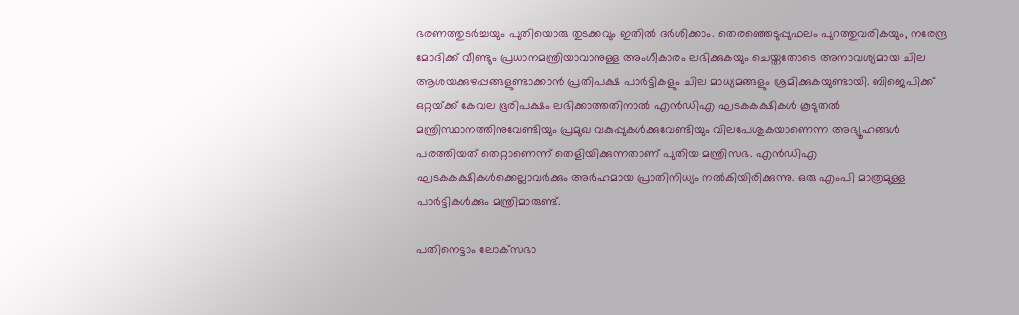ഭരണത്തുടര്‍ച്ചയും പുതിയൊരു തുടക്കവും ഇതില്‍ ദര്‍ശിക്കാം. തെരഞ്ഞെടുപ്പുഫലം പുറത്തുവരികയും, നരേന്ദ്ര മോദിക്ക് വീണ്ടും പ്രധാനമന്ത്രിയാവാനുള്ള അംഗീകാരം ലഭിക്കുകയും ചെയ്തതോടെ അനാവശ്യമായ ചില ആശയക്കുഴപ്പങ്ങളുണ്ടാക്കാന്‍ പ്രതിപക്ഷ പാര്‍ട്ടികളും ചില മാധ്യമങ്ങളും ശ്രമിക്കുകയുണ്ടായി. ബിജെപിക്ക് ഒറ്റയ്‌ക്ക് കേവല ഭൂരിപക്ഷം ലഭിക്കാത്തതിനാല്‍ എന്‍ഡിഎ ഘടകകക്ഷികള്‍ കൂടുതല്‍ മന്ത്രിസ്ഥാനത്തിനുവേണ്ടിയും പ്രമുഖ വകുപ്പുകള്‍ക്കുവേണ്ടിയും വിലപേശുകയാണെന്ന അഭ്യൂഹങ്ങള്‍ പരത്തിയത് തെറ്റാണെന്ന് തെളിയിക്കുന്നതാണ് പുതിയ മന്ത്രിസഭ. എന്‍ഡിഎ ഘടകകക്ഷികള്‍ക്കെല്ലാവര്‍ക്കും അര്‍ഹമായ പ്രാതിനിധ്യം നല്‍കിയിരിക്കുന്നു. ഒരു എംപി മാത്രമുള്ള പാര്‍ട്ടികള്‍ക്കും മന്ത്രിമാരുണ്ട്.

പതിനെട്ടാം ലോക്‌സഭാ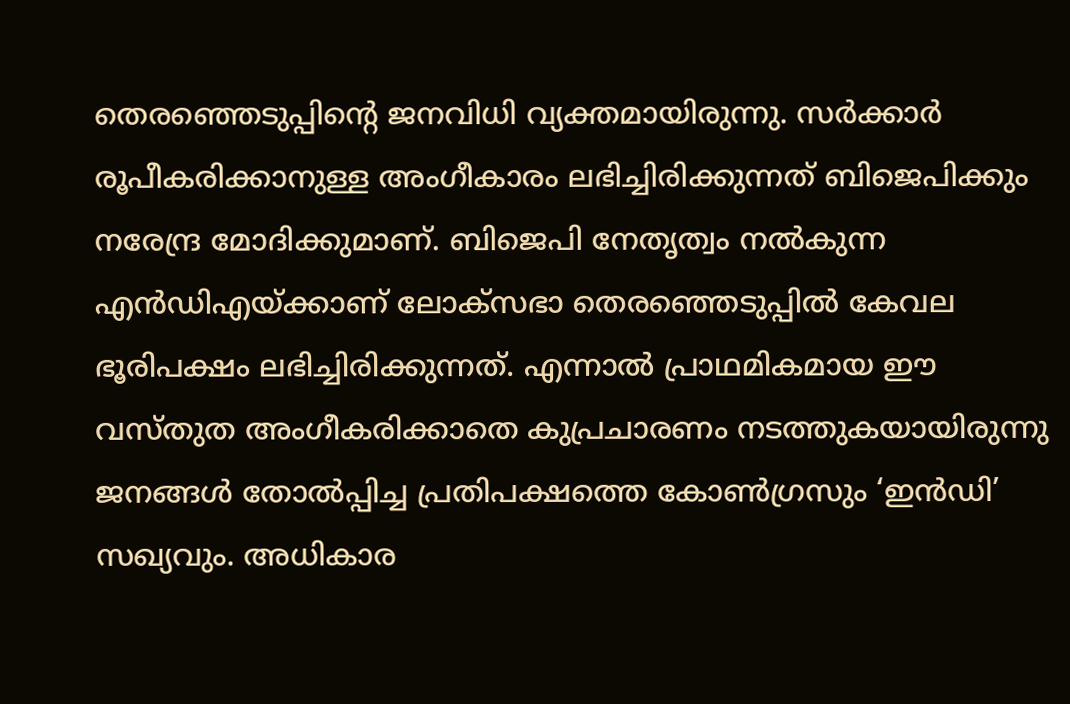തെരഞ്ഞെടുപ്പിന്റെ ജനവിധി വ്യക്തമായിരുന്നു. സര്‍ക്കാര്‍ രൂപീകരിക്കാനുള്ള അംഗീകാരം ലഭിച്ചിരിക്കുന്നത് ബിജെപിക്കും നരേന്ദ്ര മോദിക്കുമാണ്. ബിജെപി നേതൃത്വം നല്‍കുന്ന എന്‍ഡിഎയ്‌ക്കാണ് ലോക്‌സഭാ തെരഞ്ഞെടുപ്പില്‍ കേവല ഭൂരിപക്ഷം ലഭിച്ചിരിക്കുന്നത്. എന്നാല്‍ പ്രാഥമികമായ ഈ വസ്തുത അംഗീകരിക്കാതെ കുപ്രചാരണം നടത്തുകയായിരുന്നു ജനങ്ങള്‍ തോല്‍പ്പിച്ച പ്രതിപക്ഷത്തെ കോണ്‍ഗ്രസും ‘ഇന്‍ഡി’ സഖ്യവും. അധികാര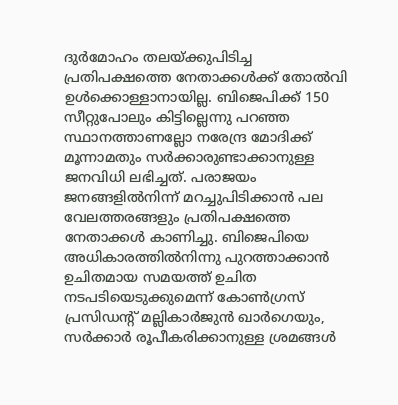ദുര്‍മോഹം തലയ്‌ക്കുപിടിച്ച പ്രതിപക്ഷത്തെ നേതാക്കള്‍ക്ക് തോല്‍വി ഉള്‍ക്കൊള്ളാനായില്ല. ബിജെപിക്ക് 150 സീറ്റുപോലും കിട്ടില്ലെന്നു പറഞ്ഞ സ്ഥാനത്താണല്ലോ നരേന്ദ്ര മോദിക്ക് മൂന്നാമതും സര്‍ക്കാരുണ്ടാക്കാനുള്ള ജനവിധി ലഭിച്ചത്. പരാജയം ജനങ്ങളില്‍നിന്ന് മറച്ചുപിടിക്കാന്‍ പല വേലത്തരങ്ങളും പ്രതിപക്ഷത്തെ നേതാക്കള്‍ കാണിച്ചു. ബിജെപിയെ അധികാരത്തില്‍നിന്നു പുറത്താക്കാന്‍ ഉചിതമായ സമയത്ത് ഉചിത നടപടിയെടുക്കുമെന്ന് കോണ്‍ഗ്രസ് പ്രസിഡന്റ് മല്ലികാര്‍ജുന്‍ ഖാര്‍ഗെയും, സര്‍ക്കാര്‍ രൂപീകരിക്കാനുള്ള ശ്രമങ്ങള്‍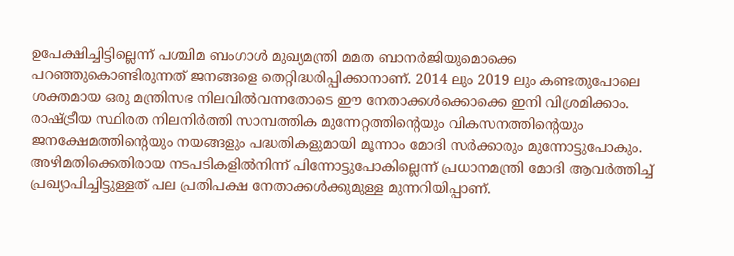ഉപേക്ഷിച്ചിട്ടില്ലെന്ന് പശ്ചിമ ബംഗാള്‍ മുഖ്യമന്ത്രി മമത ബാനര്‍ജിയുമൊക്കെ പറഞ്ഞുകൊണ്ടിരുന്നത് ജനങ്ങളെ തെറ്റിദ്ധരിപ്പിക്കാനാണ്. 2014 ലും 2019 ലും കണ്ടതുപോലെ ശക്തമായ ഒരു മന്ത്രിസഭ നിലവില്‍വന്നതോടെ ഈ നേതാക്കള്‍ക്കൊക്കെ ഇനി വിശ്രമിക്കാം. രാഷ്‌ട്രീയ സ്ഥിരത നിലനിര്‍ത്തി സാമ്പത്തിക മുന്നേറ്റത്തിന്റെയും വികസനത്തിന്റെയും ജനക്ഷേമത്തിന്റെയും നയങ്ങളും പദ്ധതികളുമായി മൂന്നാം മോദി സര്‍ക്കാരും മുന്നോട്ടുപോകും. അഴിമതിക്കെതിരായ നടപടികളില്‍നിന്ന് പിന്നോട്ടുപോകില്ലെന്ന് പ്രധാനമന്ത്രി മോദി ആവര്‍ത്തിച്ച് പ്രഖ്യാപിച്ചിട്ടുള്ളത് പല പ്രതിപക്ഷ നേതാക്കള്‍ക്കുമുള്ള മുന്നറിയിപ്പാണ്.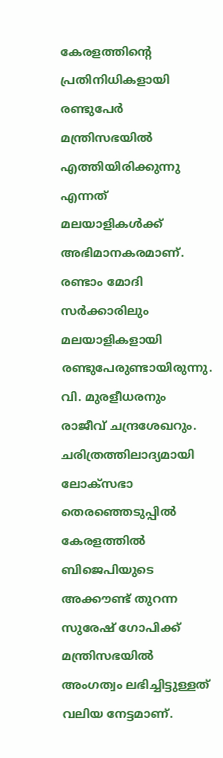കേരളത്തിന്റെ പ്രതിനിധികളായി രണ്ടുപേര്‍ മന്ത്രിസഭയില്‍ എത്തിയിരിക്കുന്നു എന്നത് മലയാളികള്‍ക്ക് അഭിമാനകരമാണ്. രണ്ടാം മോദി സര്‍ക്കാരിലും മലയാളികളായി രണ്ടുപേരുണ്ടായിരുന്നു. വി. മുരളീധരനും രാജീവ് ചന്ദ്രശേഖറും. ചരിത്രത്തിലാദ്യമായി ലോക്‌സഭാ തെരഞ്ഞെടുപ്പില്‍ കേരളത്തില്‍ ബിജെപിയുടെ അക്കൗണ്ട് തുറന്ന സുരേഷ് ഗോപിക്ക് മന്ത്രിസഭയില്‍ അംഗത്വം ലഭിച്ചിട്ടുള്ളത് വലിയ നേട്ടമാണ്.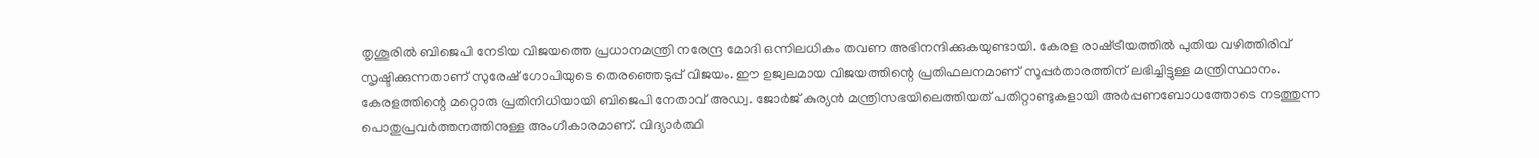തൃശൂരില്‍ ബിജെപി നേടിയ വിജയത്തെ പ്രധാനമന്ത്രി നരേന്ദ്ര മോദി ഒന്നിലധികം തവണ അഭിനന്ദിക്കുകയുണ്ടായി. കേരള രാഷ്‌ട്രീയത്തില്‍ പുതിയ വഴിത്തിരിവ് സൃഷ്ടിക്കുന്നതാണ് സുരേഷ് ഗോപിയുടെ തെരഞ്ഞെടുപ്പ് വിജയം. ഈ ഉജ്വലമായ വിജയത്തിന്റെ പ്രതിഫലനമാണ് സൂപ്പര്‍താരത്തിന് ലഭിച്ചിട്ടുള്ള മന്ത്രിസ്ഥാനം. കേരളത്തിന്റെ മറ്റൊരു പ്രതിനിധിയായി ബിജെപി നേതാവ് അഡ്വ. ജോര്‍ജ് കുര്യന്‍ മന്ത്രിസഭയിലെത്തിയത് പതിറ്റാണ്ടുകളായി അര്‍പ്പണബോധത്തോടെ നടത്തുന്ന പൊതുപ്രവര്‍ത്തനത്തിനുള്ള അംഗീകാരമാണ്. വിദ്യാര്‍ത്ഥി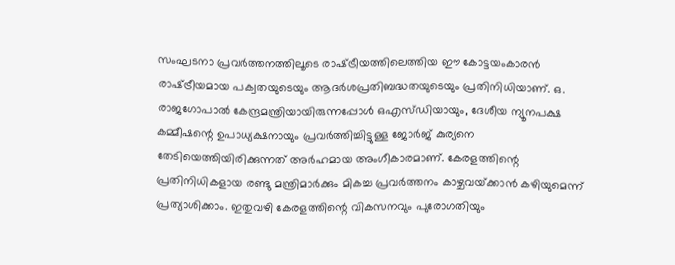സംഘടനാ പ്രവര്‍ത്തനത്തിലൂടെ രാഷ്‌ട്രീയത്തിലെത്തിയ ഈ കോട്ടയംകാരന്‍ രാഷ്‌ട്രീയമായ പക്വതയുടെയും ആദര്‍ശപ്രതിബദ്ധതയുടെയും പ്രതിനിധിയാണ്. ഒ. രാജഗോപാല്‍ കേന്ദ്രമന്ത്രിയായിരുന്നപ്പോള്‍ ഒഎസ്ഡിയായും, ദേശീയ ന്യൂനപക്ഷ കമ്മീഷന്റെ ഉപാധ്യക്ഷനായും പ്രവര്‍ത്തിച്ചിട്ടുള്ള ജോര്‍ജ് കുര്യനെ തേടിയെത്തിയിരിക്കുന്നത് അര്‍ഹമായ അംഗീകാരമാണ്. കേരളത്തിന്റെ പ്രതിനിധികളായ രണ്ടു മന്ത്രിമാര്‍ക്കും മികച്ച പ്രവര്‍ത്തനം കാഴ്ചവയ്‌ക്കാന്‍ കഴിയുമെന്ന് പ്രത്യാശിക്കാം. ഇതുവഴി കേരളത്തിന്റെ വികസനവും പുരോഗതിയും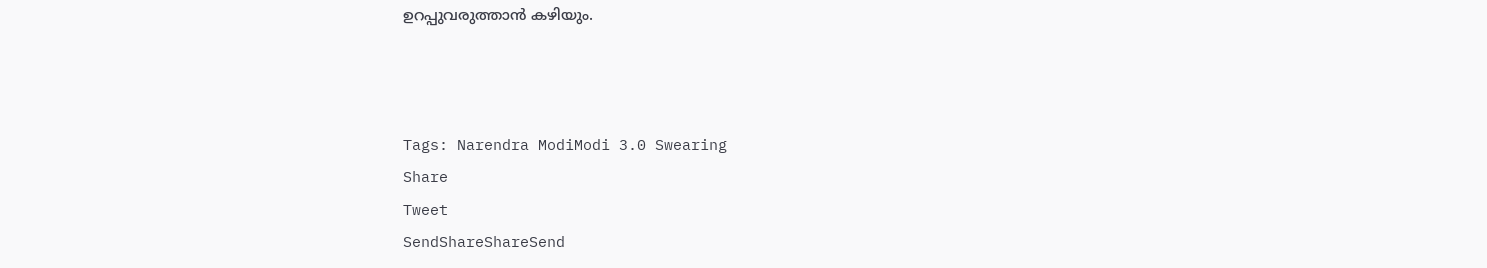ഉറപ്പുവരുത്താന്‍ കഴിയും.



Tags: Narendra ModiModi 3.0 Swearing
Share
Tweet
SendShareShareSend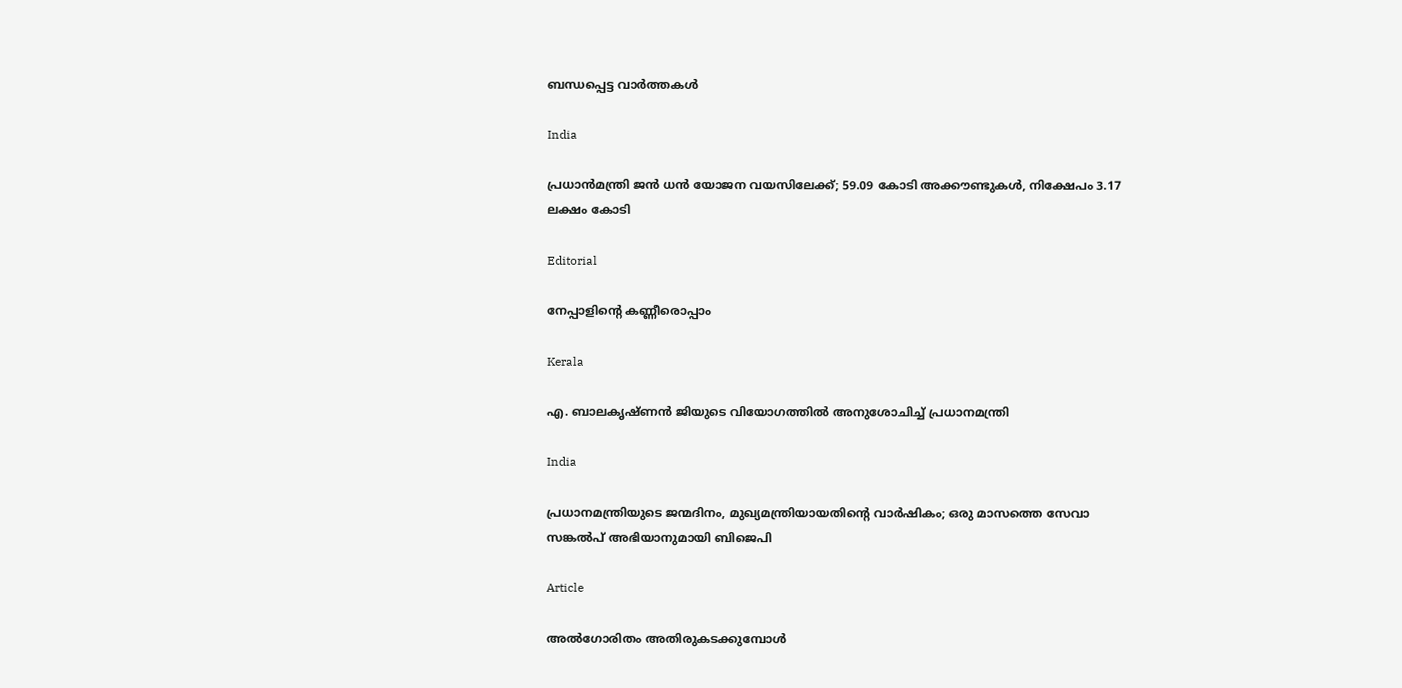ബന്ധപ്പെട്ട വാര്‍ത്തകള്‍

India

പ്രധാന്‍മന്ത്രി ജന്‍ ധന്‍ യോജന വയസിലേക്ക്; 59.09 കോടി അക്കൗണ്ടുകള്‍, നിക്ഷേപം 3.17 ലക്ഷം കോടി

Editorial

നേപ്പാളിന്റെ കണ്ണീരൊപ്പാം

Kerala

എ. ബാലകൃഷ്ണൻ ജിയുടെ വിയോഗത്തിൽ അനുശോചിച്ച് പ്രധാനമന്ത്രി

India

പ്രധാനമന്ത്രിയുടെ ജന്മദിനം, മുഖ്യമന്ത്രിയായതിന്റെ വാര്‍ഷികം; ഒരു മാസത്തെ സേവാ സങ്കല്‍പ് അഭിയാനുമായി ബിജെപി

Article

അല്‍ഗോരിതം അതിരുകടക്കുമ്പോള്‍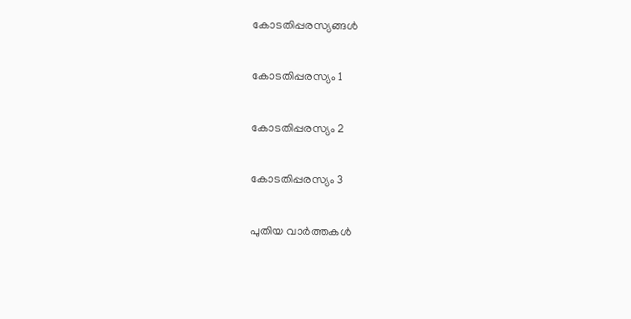കോടതിപ്പരസ്യങ്ങള്‍

കോടതിപ്പരസ്യം 1

കോടതിപ്പരസ്യം 2

കോടതിപ്പരസ്യം 3

പുതിയ വാര്‍ത്തകള്‍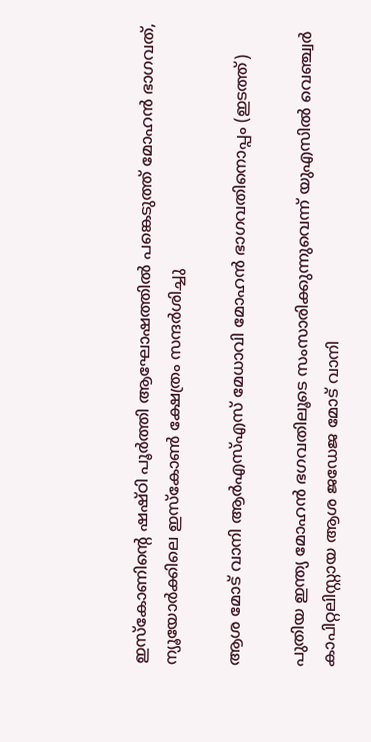ഇസ്കോണിന്റെ ഷഷ്ഠി പൂര്‍ത്തി ആഘോഷത്തില്‍ പങ്കെടുത്ത് മോഹന്‍ ഭാഗവത്, ന്യൂയോര്‍ക്കിലെ ഇസ്കോണ്‍ ക്ഷേത്രം സന്ദര്‍ശിച്ചു

ആശ മോട് വാനി ആര്‍എസ്എസ് മേധാവി മോഹന്‍ ഭാഗവതിനൊപ്പം (ഇടത്ത്)

പുതിയ ഇന്ത്യ മോഹൻ ഭഗവതിലൂടെ സംസാരിക്കുന്നുവെന്ന് യുഎസില്‍ വെഞ്ച്വര്‍ കാപിറ്റലിസ്റ്റായ ആശ ജഡേജ മോട് വാനി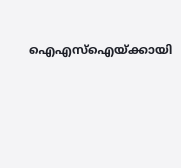ഐഎസ്ഐയ്‌ക്കായി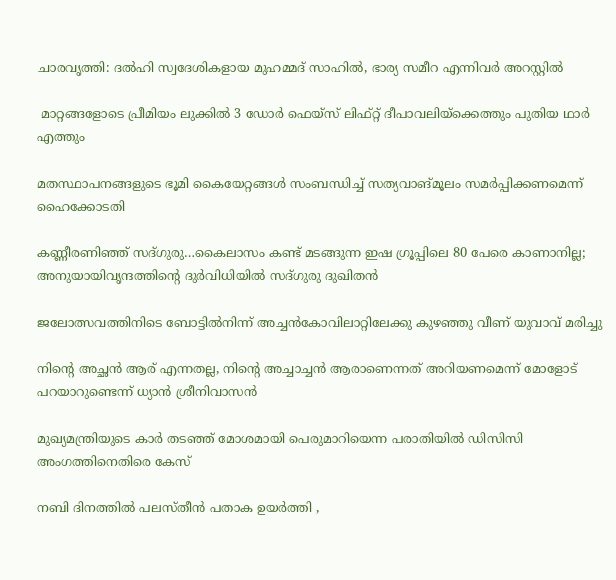ചാരവൃത്തി: ദല്‍ഹി സ്വദേശികളായ മുഹമ്മദ് സാഹില്‍, ഭാര്യ സമീറ എന്നിവര്‍ അറസ്റ്റില്‍

 മാറ്റങ്ങളോടെ പ്രീമിയം ലുക്കില്‍ 3 ഡോര്‍ ഫെയ്സ് ലിഫ്റ്റ് ദീപാവലിയ്‌ക്കെത്തും പുതിയ ഥാര്‍ എത്തും

മതസ്ഥാപനങ്ങളുടെ ഭൂമി കൈയേറ്റങ്ങള്‍ സംബന്ധിച്ച് സത്യവാങ്മൂലം സമര്‍പ്പിക്കണമെന്ന് ഹൈക്കോടതി

കണ്ണീരണിഞ്ഞ് സദ്ഗുരു…കൈലാസം കണ്ട് മടങ്ങുന്ന ഇഷ ഗ്രൂപ്പിലെ 80 പേരെ കാണാനില്ല; അനുയായിവൃന്ദത്തിന്റെ ദുര്‍വിധിയില്‍ സദ്ഗുരു ദുഖിതന്‍

ജലോത്സവത്തിനിടെ ബോട്ടില്‍നിന്ന് അച്ചന്‍കോവിലാറ്റിലേക്കു കുഴഞ്ഞു വീണ് യുവാവ് മരിച്ചു

നിന്റെ അച്ഛൻ ആര് എന്നതല്ല, നിന്റെ അച്ചാച്ചൻ ആരാണെന്നത് അറിയണമെന്ന് മോളോട് പറയാറുണ്ടെന്ന് ധ്യാൻ ശ്രീനിവാസൻ

മുഖ്യമന്ത്രിയുടെ കാര്‍ തടഞ്ഞ് മോശമായി പെരുമാറിയെന്ന പരാതിയില്‍ ഡിസിസി അംഗത്തിനെതിരെ കേസ്

നബി ദിനത്തിൽ പലസ്തീൻ പതാക ഉയർത്തി ,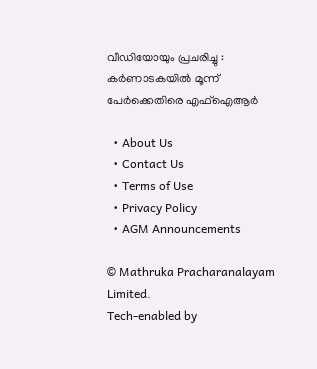വീഡിയോയും പ്രചരിച്ചു : കർണാടകയിൽ മൂന്ന് പേർക്കെതിരെ എഫ്‌ഐആർ

  • About Us
  • Contact Us
  • Terms of Use
  • Privacy Policy
  • AGM Announcements

© Mathruka Pracharanalayam Limited.
Tech-enabled by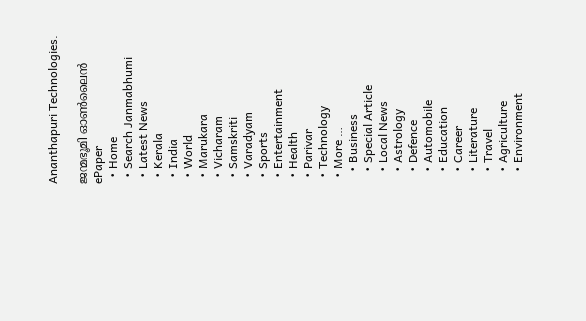Ananthapuri Technologies.

ജന്മഭൂമി ഓണ്‍ലൈന്‍
ePaper
  • Home
  • Search Janmabhumi
  • Latest News
  • Kerala
  • India
  • World
  • Marukara
  • Vicharam
  • Samskriti
  • Varadyam
  • Sports
  • Entertainment
  • Health
  • Parivar
  • Technology
  • More …
    • Business
    • Special Article
    • Local News
    • Astrology
    • Defence
    • Automobile
    • Education
    • Career
    • Literature
    • Travel
    • Agriculture
    • Environment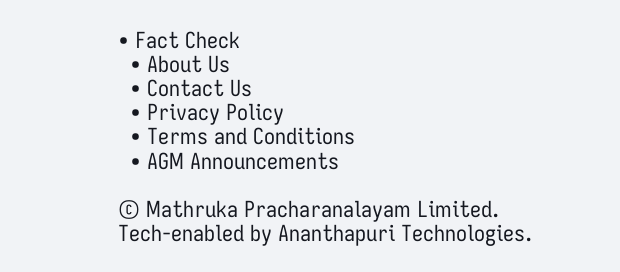• Fact Check
  • About Us
  • Contact Us
  • Privacy Policy
  • Terms and Conditions
  • AGM Announcements

© Mathruka Pracharanalayam Limited.
Tech-enabled by Ananthapuri Technologies.